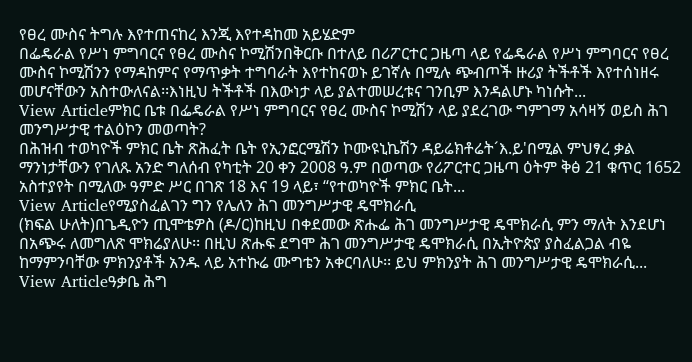የፀረ ሙስና ትግሉ እየተጠናከረ እንጂ እየተዳከመ አይሄድም
በፌዴራል የሥነ ምግባርና የፀረ ሙስና ኮሚሽንበቅርቡ በተለይ በሪፖርተር ጋዜጣ ላይ የፌዴራል የሥነ ምግባርና የፀረ ሙስና ኮሚሽንን የማዳከምና የማጥቃት ተግባራት እየተከናወኑ ይገኛሉ በሚሉ ጭብጦች ዙሪያ ትችቶች እየተሰነዘሩ መሆናቸውን አስተውለናል፡፡እነዚህ ትችቶች በእውነታ ላይ ያልተመሠረቱና ገንቢም እንዳልሆኑ ካነሱት...
View Articleምክር ቤቱ በፌዴራል የሥነ ምግባርና የፀረ ሙስና ኮሚሽን ላይ ያደረገው ግምገማ አሳዛኝ ወይስ ሕገ መንግሥታዊ ተልዕኮን መወጣት?
በሕዝብ ተወካዮች ምክር ቤት ጽሕፈት ቤት የኢንፎርሜሽን ኮሙዩኒኬሽን ዳይሬክቶሬት´እ.ይ'በሚል ምህፃረ ቃል ማንነታቸውን የገለጹ አንድ ግለሰብ የካቲት 20 ቀን 2008 ዓ.ም በወጣው የሪፖርተር ጋዜጣ ዕትም ቅፅ 21 ቁጥር 1652 አስተያየት በሚለው ዓምድ ሥር በገጽ 18 እና 19 ላይ፣ ‘‘የተወካዮች ምክር ቤት...
View Articleየሚያስፈልገን ግን የሌለን ሕገ መንግሥታዊ ዴሞክራሲ
(ክፍል ሁለት)በጌዲዮን ጢሞቴዎስ (ዶ/ር)ከዚህ በቀደመው ጽሑፌ ሕገ መንግሥታዊ ዴሞክራሲ ምን ማለት እንደሆነ በአጭሩ ለመግለጽ ሞክሬያለሁ፡፡ በዚህ ጽሑፍ ደግሞ ሕገ መንግሥታዊ ዴሞክራሲ በኢትዮጵያ ያስፈልጋል ብዬ ከማምንባቸው ምክንያቶች አንዱ ላይ አተኩሬ ሙግቴን አቀርባለሁ፡፡ ይህ ምክንያት ሕገ መንግሥታዊ ዴሞክራሲ...
View Articleዓቃቤ ሕግ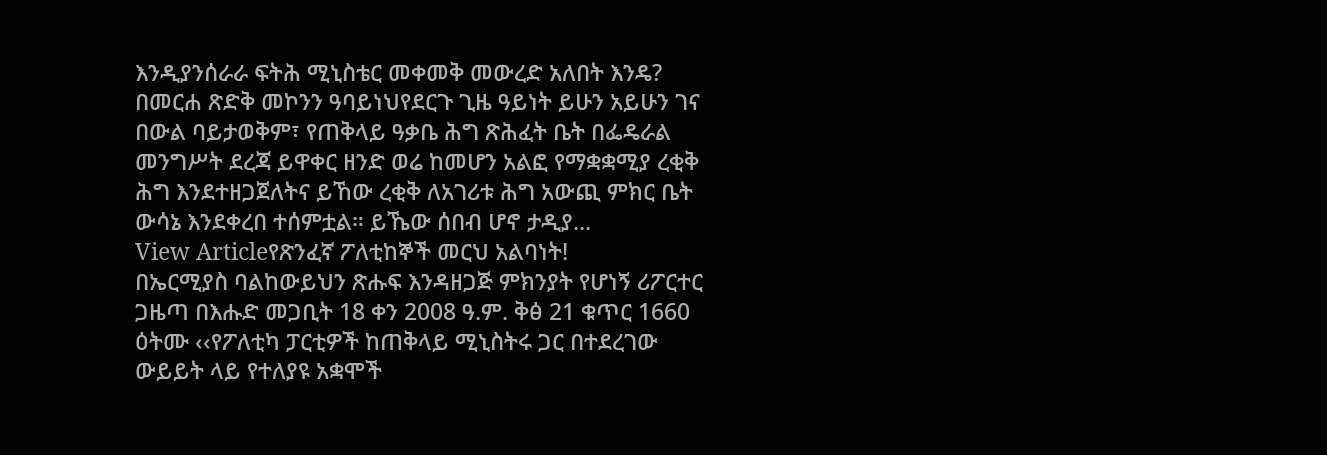እንዲያንሰራራ ፍትሕ ሚኒስቴር መቀመቅ መውረድ አለበት እንዴ?
በመርሐ ጽድቅ መኮንን ዓባይነህየደርጉ ጊዜ ዓይነት ይሁን አይሁን ገና በውል ባይታወቅም፣ የጠቅላይ ዓቃቤ ሕግ ጽሕፈት ቤት በፌዴራል መንግሥት ደረጃ ይዋቀር ዘንድ ወሬ ከመሆን አልፎ የማቋቋሚያ ረቂቅ ሕግ እንደተዘጋጀለትና ይኸው ረቂቅ ለአገሪቱ ሕግ አውጪ ምክር ቤት ውሳኔ እንደቀረበ ተሰምቷል። ይኼው ሰበብ ሆኖ ታዲያ...
View Articleየጽንፈኛ ፖለቲከኞች መርህ አልባነት!
በኤርሚያስ ባልከውይህን ጽሑፍ እንዳዘጋጅ ምክንያት የሆነኝ ሪፖርተር ጋዜጣ በእሑድ መጋቢት 18 ቀን 2008 ዓ.ም. ቅፅ 21 ቁጥር 1660 ዕትሙ ‹‹የፖለቲካ ፓርቲዎች ከጠቅላይ ሚኒስትሩ ጋር በተደረገው ውይይት ላይ የተለያዩ አቋሞች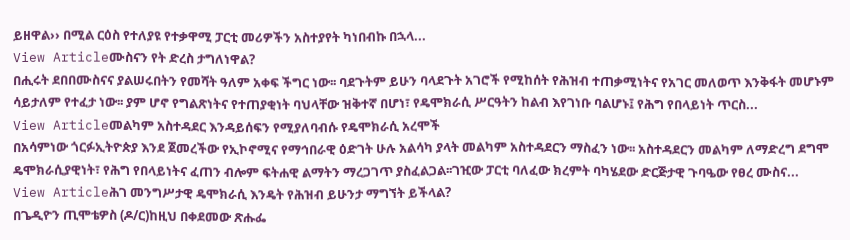ይዘዋል›› በሚል ርዕስ የተለያዩ የተቃዋሚ ፓርቲ መሪዎችን አስተያየት ካነበብኩ በኋላ...
View Articleሙስናን የት ድረስ ታግለነዋል?
በሒሩት ደበበሙስናና ያልሠሩበትን የመሻት ዓለም አቀፍ ችግር ነው፡፡ ባደጉትም ይሁን ባላደጉት አገሮች የሚከሰት የሕዝብ ተጠቃሚነትና የአገር መለወጥ እንቅፋት መሆኑም ሳይታለም የተፈታ ነው፡፡ ያም ሆኖ የግልጽነትና የተጠያቂነት ባህላቸው ዝቅተኛ በሆነ፣ የዴሞክራሲ ሥርዓትን ከልብ እየገነቡ ባልሆኑ፤ የሕግ የበላይነት ጥርስ...
View Articleመልካም አስተዳደር እንዳይሰፍን የሚያለባብሱ የዴሞክራሲ አረሞች
በአሳምነው ጎርፉኢትዮጵያ እንደ ጀመረችው የኢኮኖሚና የማኅበራዊ ዕድገት ሁሉ አልሳካ ያላት መልካም አስተዳደርን ማስፈን ነው፡፡ አስተዳደርን መልካም ለማድረግ ደግሞ ዴሞክራሲያዊነት፣ የሕግ የበላይነትና ፈጠን ብሎም ፍትሐዊ ልማትን ማረጋገጥ ያስፈልጋል፡፡ገዢው ፓርቲ ባለፈው ክረምት ባካሄደው ድርጅታዊ ጉባዔው የፀረ ሙስና...
View Articleሕገ መንግሥታዊ ዴሞክራሲ እንዴት የሕዝብ ይሁንታ ማግኘት ይችላል?
በጌዲዮን ጢሞቴዎስ (ዶ/ር)ከዚህ በቀደመው ጽሑፌ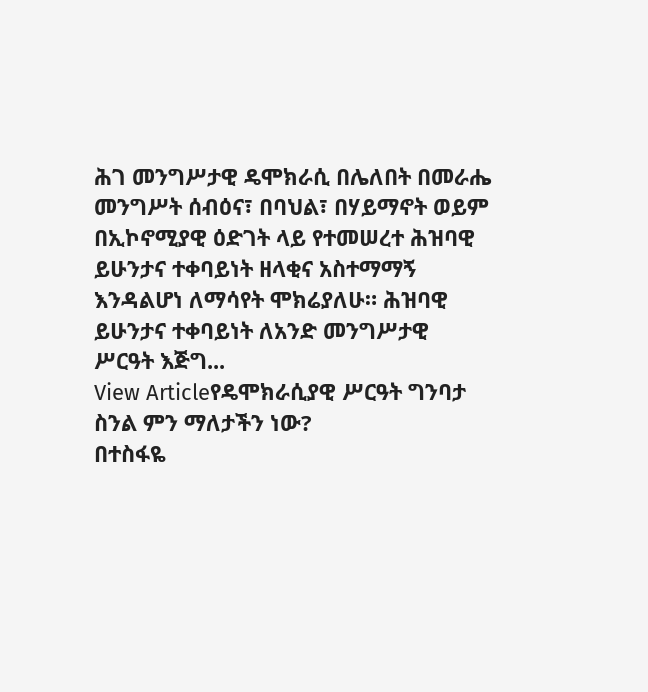ሕገ መንግሥታዊ ዴሞክራሲ በሌለበት በመራሔ መንግሥት ሰብዕና፣ በባህል፣ በሃይማኖት ወይም በኢኮኖሚያዊ ዕድገት ላይ የተመሠረተ ሕዝባዊ ይሁንታና ተቀባይነት ዘላቂና አስተማማኝ እንዳልሆነ ለማሳየት ሞክሬያለሁ። ሕዝባዊ ይሁንታና ተቀባይነት ለአንድ መንግሥታዊ ሥርዓት እጅግ...
View Articleየዴሞክራሲያዊ ሥርዓት ግንባታ ስንል ምን ማለታችን ነው?
በተስፋዬ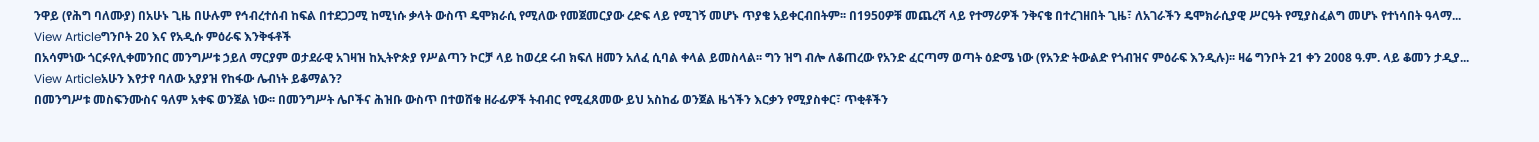ንዋይ (የሕግ ባለሙያ) በአሁኑ ጊዜ በሁሉም የኅብረተሰብ ከፍል በተደጋጋሚ ከሚነሱ ቃላት ውስጥ ዴሞክራሲ የሚለው የመጀመርያው ረድፍ ላይ የሚገኝ መሆኑ ጥያቄ አይቀርብበትም፡፡ በ1950ዎቹ መጨረሻ ላይ የተማሪዎች ንቅናቄ በተረገዘበት ጊዜ፣ ለአገራችን ዴሞክራሲያዊ ሥርዓት የሚያስፈልግ መሆኑ የተነሳበት ዓላማ...
View Articleግንቦት 20 እና የአዲሱ ምዕራፍ እንቅፋቶች
በአሳምነው ጎርፉየሊቀመንበር መንግሥቱ ኃይለ ማርያም ወታደራዊ አገዛዝ ከኢትዮጵያ የሥልጣን ኮርቻ ላይ ከወረደ ሩብ ክፍለ ዘመን አለፈ ሲባል ቀላል ይመስላል፡፡ ግን ዝግ ብሎ ለቆጠረው የአንድ ፈርጣማ ወጣት ዕድሜ ነው (የአንድ ትውልድ የጎብዝና ምዕራፍ እንዲሉ)፡፡ ዛሬ ግንቦት 21 ቀን 2008 ዓ.ም. ላይ ቆመን ታዲያ...
View Articleአሁን እየታየ ባለው አያያዝ የከፋው ሌብነት ይቆማልን?
በመንግሥቱ መስፍንሙስና ዓለም አቀፍ ወንጀል ነው፡፡ በመንግሥት ሌቦችና ሕዝቡ ውስጥ በተወሸቁ ዘራፊዎች ትብብር የሚፈጸመው ይህ አስከፊ ወንጀል ዜጎችን እርቃን የሚያስቀር፣ ጥቂቶችን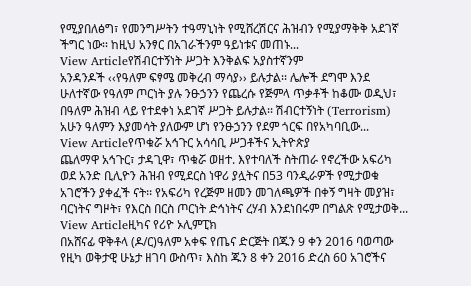የሚያበለፅግ፣ የመንግሥትን ተዓማኒነት የሚሸረሽርና ሕዝብን የሚያማቅቅ አደገኛ ችግር ነው፡፡ ከዚህ አንፃር በአገራችንም ዓይነቱና መጠኑ...
View Articleየሽብርተኝነት ሥጋት እንቅልፍ አያስተኛንም
አንዳንዶች ‹‹የዓለም ፍፃሜ መቅረብ ማሳያ›› ይሉታል፡፡ ሌሎች ደግሞ እንደ ሁለተኛው የዓለም ጦርነት ያሉ ንፁኃንን የጨረሱ የጅምላ ጥቃቶች ከቆሙ ወዲህ፣ በዓለም ሕዝብ ላይ የተደቀነ አደገኛ ሥጋት ይሉታል፡፡ ሽብርተኝነት (Terrorism) አሁን ዓለምን እያመሳት ያለውም ሆነ የንፁኃንን የደም ጎርፍ በየአካባቢው...
View Articleየጥቁሯ አኅጉር አሳሳቢ ሥጋቶችና ኢትዮጵያ
ጨለማዋ አኅጉር፣ ታዳጊዋ፣ ጥቁሯ ወዘተ. እየተባለች ስትጠራ የኖረችው አፍሪካ ወደ አንድ ቢሊዮን ሕዝብ የሚደርስ ነዋሪ ያሏትና በ53 ባንዲራዎች የሚታወቁ አገሮችን ያቀፈች ናት፡፡ የአፍሪካ የረጅም ዘመን መገለጫዎች በቀኝ ግዛት መያዝ፣ ባርነትና ግዞት፣ የእርስ በርስ ጦርነት ድኅነትና ረሃብ እንደነበሩም በግልጽ የሚታወቅ...
View Articleዚካና የሪዮ ኦሊምፒክ
በአሸናፊ ዋቅቶላ (ዶ/ር)ዓለም አቀፍ የጤና ድርጅት በጁን 9 ቀን 2016 ባወጣው የዚካ ወቅታዊ ሁኔታ ዘገባ ውስጥ፣ እስከ ጁን 8 ቀን 2016 ድረስ 60 አገሮችና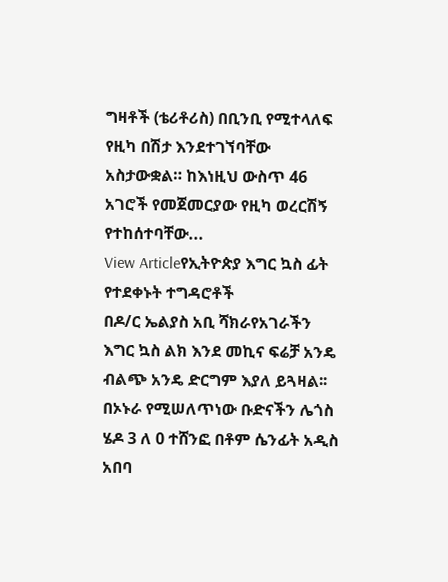ግዛቶች (ቴሪቶሪስ) በቢንቢ የሚተላለፍ የዚካ በሽታ እንደተገኘባቸው አስታውቋል። ከእነዚህ ውስጥ 46 አገሮች የመጀመርያው የዚካ ወረርሽኝ የተከሰተባቸው...
View Articleየኢትዮጵያ እግር ኳስ ፊት የተደቀኑት ተግዳሮቶች
በዶ/ር ኤልያስ አቢ ሻክራየአገራችን እግር ኳስ ልክ እንደ መኪና ፍሬቻ አንዴ ብልጭ አንዴ ድርግም እያለ ይጓዛል፡፡ በኦኑራ የሚሠለጥነው ቡድናችን ሌጎስ ሄዶ 3 ለ 0 ተሸንፎ በቶም ሴንፊት አዲስ አበባ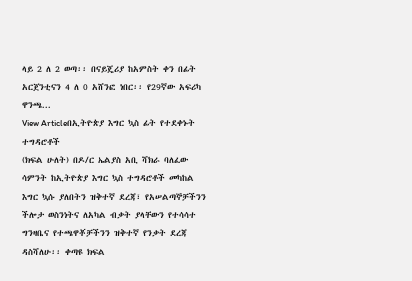ላይ 2 ለ 2 ወጣ፡፡ በናይጄሪያ ከአምስት ቀን በፊት አርጀንቲናን 4 ለ 0 አሸንፎ ነበር፡፡ የ29ኛው አፍሪካ ዋንጫ...
View Articleበኢትዮጵያ እግር ኳስ ፊት የተደቀኑት ተግዳሮቶች
(ክፍል ሁለት) በዶ/ር ኤልያስ አቢ ሻክራ ባለፈው ሳምንት ከኢትዮጵያ እግር ኳስ ተግዳሮቶች መካከል እግር ኳሱ ያለበትን ዝቅተኛ ደረጃ፣ የአሠልጣኞቻችንን ችሎታ ወስንነትና ለአካል ብቃት ያላቸውን የተሳሳተ ግንዛቤና የተጫዋቾቻችንን ዝቅተኛ የንቃት ደረጃ ዳስሻለሁ፡፡ ቀጣዩ ክፍል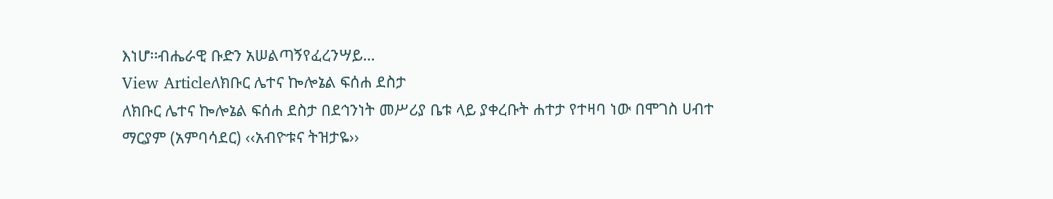እነሆ፡፡ብሔራዊ ቡድን አሠልጣኝየፈረንሣይ...
View Articleለክቡር ሌተና ኰሎኔል ፍሰሐ ደስታ
ለክቡር ሌተና ኰሎኔል ፍሰሐ ደስታ በደኅንነት መሥሪያ ቤቱ ላይ ያቀረቡት ሐተታ የተዛባ ነው በሞገስ ሀብተ ማርያም (አምባሳደር) ‹‹አብዮቱና ትዝታዬ››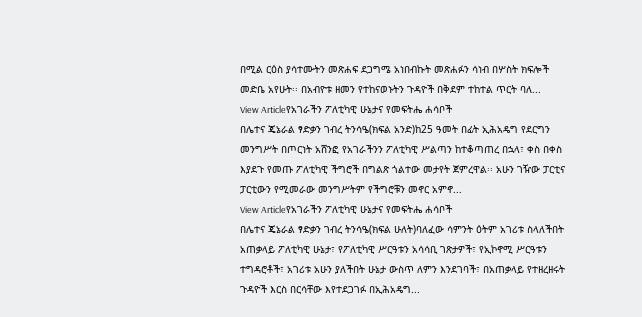በሚል ርዕስ ያሳተሙትን መጽሐፍ ደጋግሜ አነበብኩት መጽሐፉን ሳነብ በሦስት ክፍሎች መድቤ አየሁት፡፡ በአብዮቱ ዘመን የተከናወኑትን ጉዳዮች በቅደም ተከተል ጥርት ባለ...
View Articleየአገራችን ፖለቲካዊ ሁኔታና የመፍትሔ ሐሳቦች
በሌተና ጄኔራል ፃድቃን ገብረ ትንሳዔ(ክፍል አንድ)ከ25 ዓመት በፊት ኢሕአዴግ የደርግን መንግሥት በጦርነት አሸንፎ የአገራችንን ፖለቲካዊ ሥልጣን ከተቆጣጠረ በኋላ፣ ቀስ በቀስ እያደጉ የመጡ ፖለቲካዊ ችግሮች በግልጽ ጎልተው መታየት ጀምረዋል፡፡ አሁን ገዥው ፓርቲና ፓርቲውን የሚመራው መንግሥትም የችግሮቹን መኖር አምኖ...
View Articleየአገራችን ፖለቲካዊ ሁኔታና የመፍትሔ ሐሳቦች
በሌተና ጄኔራል ፃድቃን ገብረ ትንሳዔ(ክፍል ሁለት)ባለፈው ሳምንት ዕትም አገሪቱ ስላለችበት አጠቃላይ ፖለቲካዊ ሁኔታ፣ የፖለቲካዊ ሥርዓቱን አሳሳቢ ገጽታዎች፣ የኢኮኖሚ ሥርዓቱን ተግዳሮቶች፣ አገሪቱ አሁን ያለችበት ሁኔታ ውስጥ ለምን እንደገባች፣ በአጠቃላይ የተዘረዘሩት ጉዳዮች እርስ በርሳቸው እየተደጋገፉ በኢሕአዴግ...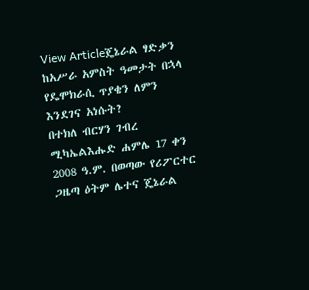View Articleጄኔራል ፃድቃን ከአሥራ አምስት ዓመታት በኋላ የዴሞክራሲ ጥያቄን ለምን እንደገና አነሱት?
በተክለ ብርሃን ገብረ ሚካኤልእሑድ ሐምሌ 17 ቀን 2008 ዓ.ም. በወጣው የሪፖርተር ጋዜጣ ዕትም ሌተና ጄኔራል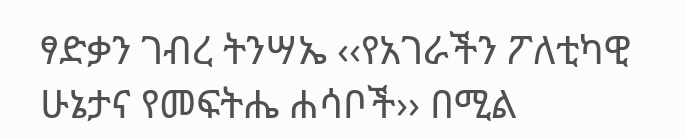ፃድቃን ገብረ ትንሣኤ ‹‹የአገራችን ፖለቲካዊ ሁኔታና የመፍትሔ ሐሳቦች›› በሚል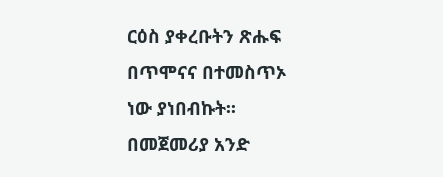ርዕስ ያቀረቡትን ጽሑፍ በጥሞናና በተመስጥኦ ነው ያነበብኩት፡፡ በመጀመሪያ አንድ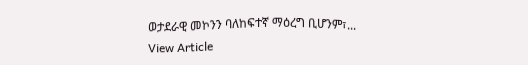ወታደራዊ መኮንን ባለከፍተኛ ማዕረግ ቢሆንም፣...
View Article